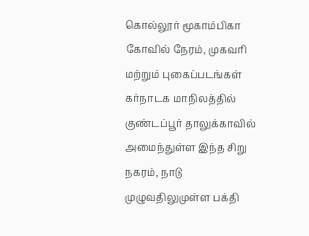கொல்லூர் மூகாம்பிகா கோவில் நேரம், முகவரி மற்றும் புகைப்படங்கள்
கர்நாடக மாநிலத்தில் குண்டப்பூர் தாலுக்காவில் அமைந்துள்ள இந்த சிறு நகரம், நாடு முழுவதிலுமுள்ள பக்தி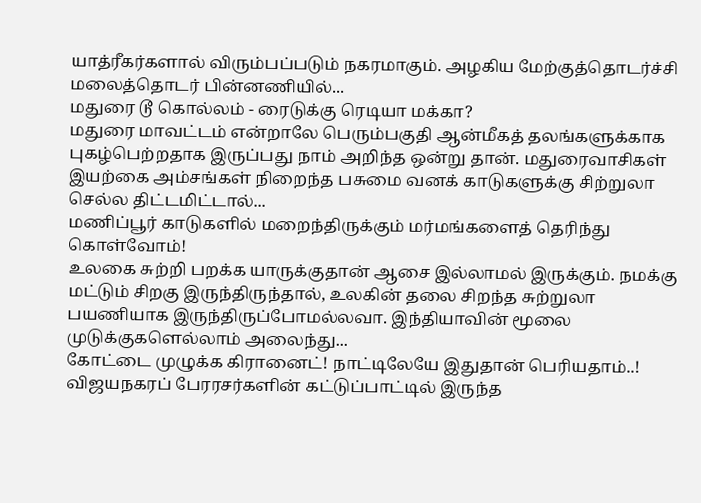யாத்ரீகர்களால் விரும்பப்படும் நகரமாகும். அழகிய மேற்குத்தொடர்ச்சி மலைத்தொடர் பின்னணியில்...
மதுரை டூ கொல்லம் - ரைடுக்கு ரெடியா மக்கா?
மதுரை மாவட்டம் என்றாலே பெரும்பகுதி ஆன்மீகத் தலங்களுக்காக புகழ்பெற்றதாக இருப்பது நாம் அறிந்த ஒன்று தான். மதுரைவாசிகள் இயற்கை அம்சங்கள் நிறைந்த பசுமை வனக் காடுகளுக்கு சிற்றுலா செல்ல திட்டமிட்டால்...
மணிப்பூர் காடுகளில் மறைந்திருக்கும் மர்மங்களைத் தெரிந்து கொள்வோம்!
உலகை சுற்றி பறக்க யாருக்குதான் ஆசை இல்லாமல் இருக்கும். நமக்கு மட்டும் சிறகு இருந்திருந்தால், உலகின் தலை சிறந்த சுற்றுலா பயணியாக இருந்திருப்போமல்லவா. இந்தியாவின் மூலை முடுக்குகளெல்லாம் அலைந்து...
கோட்டை முழுக்க கிரானைட்! நாட்டிலேயே இதுதான் பெரியதாம்..!
விஜயநகரப் பேரரசர்களின் கட்டுப்பாட்டில் இருந்த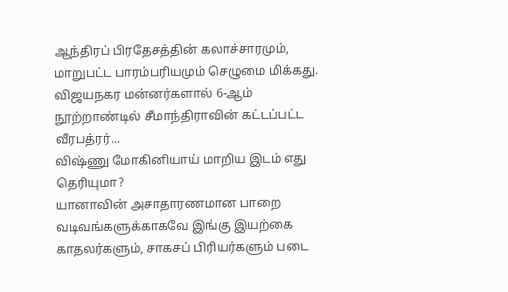ஆந்திரப் பிரதேசத்தின் கலாச்சாரமும், மாறுபட்ட பாரம்பரியமும் செழுமை மிக்கது. விஜயநகர மன்னர்களால் 6-ஆம் நூற்றாண்டில் சீமாந்திராவின் கட்டப்பட்ட வீரபத்ரர்...
விஷ்ணு மோகினியாய் மாறிய இடம் எது தெரியுமா?
யானாவின் அசாதாரணமான பாறை வடிவங்களுக்காகவே இங்கு இயற்கை காதலர்களும், சாகசப் பிரியர்களும் படை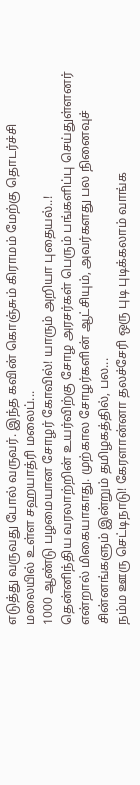எடுத்து வருவது போல் வருவர். இந்த கவின் கொஞ்சும் கிராமம் மேற்கு தொடர்ச்சி மலையில் உள்ள சஹயாத்ரி மலைப்...
1000 ஆண்டு பழமையான சோழர் கோவில்! யாரும் அறியா புதையல்..!
தென்னிந்திய வரலாற்றின் உயர்விற்கு சோழ அரசர்கள் பெரும் பங்களிப்பு செய்துள்ளனர் என்றால் மிகையாகாது. முற்கால சோழர்களின் ஆட்சியும், அவர்களது பல நினைவுச் சின்னங்களும் இன்றும் தமிழகத்தில், பல...
நம்ம ஊரு செட்டிநாடு! கேரளான்னா தலச்சேரி ஒரு புடி புடிக்கலாம் வாங்க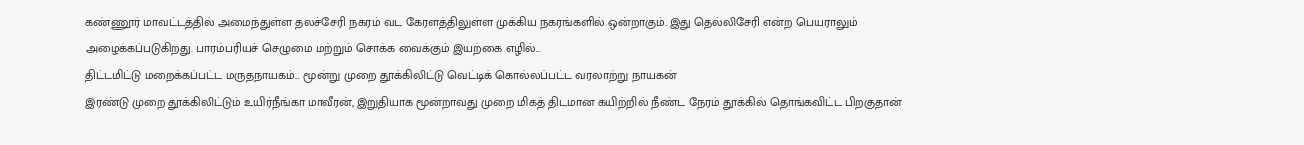கண்ணூர் மாவட்டத்தில் அமைந்துள்ள தலச்சேரி நகரம் வட கேரளத்திலுள்ள முக்கிய நகரங்களில் ஒன்றாகும். இது தெல்லிசேரி என்ற பெயராலும் அழைக்கப்படுகிறது. பாரம்பரியச் செழுமை மற்றும் சொக்க வைக்கும் இயற்கை எழில்...
திட்டமிட்டு மறைக்கப்பட்ட மருதநாயகம்... மூன்று முறை தூக்கிலிட்டு வெட்டிக் கொல்லப்பட்ட வரலாற்று நாயகன்
இரண்டு முறை தூக்கிலிட்டும் உயிர்நீங்கா மாவீரன், இறுதியாக மூன்றாவது முறை மிகத் திடமான கயிற்றில் நீண்ட நேரம் தூக்கில் தொங்கவிட்ட பிறகுதான்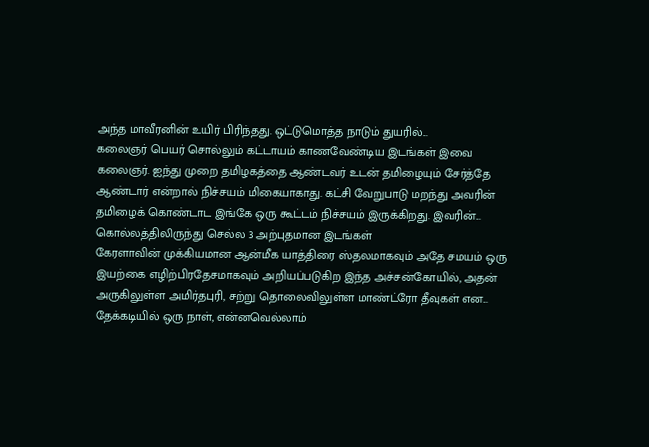அந்த மாவீரனின் உயிர் பிரிந்தது. ஒட்டுமொத்த நாடும் துயரில்...
கலைஞர் பெயர் சொல்லும் கட்டாயம் காணவேண்டிய இடங்கள் இவை
கலைஞர். ஐந்து முறை தமிழகத்தை ஆண்டவர் உடன் தமிழையும் சேர்த்தே ஆண்டார் என்றால் நிச்சயம் மிகையாகாது. கட்சி வேறுபாடு மறந்து அவரின் தமிழைக் கொண்டாட இங்கே ஒரு கூட்டம் நிச்சயம் இருக்கிறது. இவரின்...
கொல்லத்திலிருந்து செல்ல 3 அற்புதமான இடங்கள்
கேரளாவின் முக்கியமான ஆன்மீக யாத்திரை ஸ்தலமாகவும் அதே சமயம் ஒரு இயற்கை எழிற்பிரதேசமாகவும் அறியப்படுகிற இந்த அச்சன்கோயில், அதன் அருகிலுள்ள அமிர்தபுரி, சற்று தொலைவிலுள்ள மாண்ட்ரோ தீவுகள் என...
தேக்கடியில் ஒரு நாள், என்னவெல்லாம்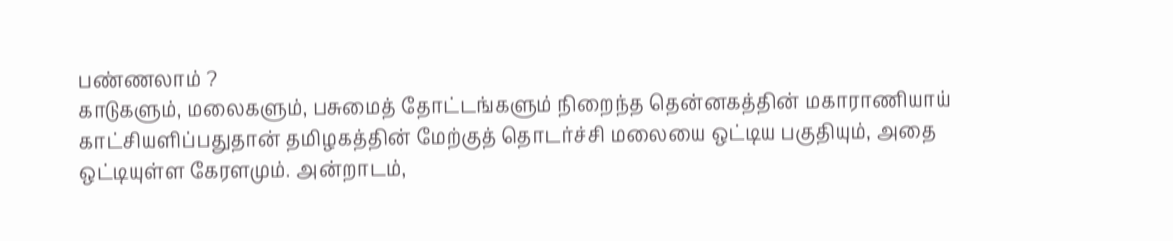பண்ணலாம் ?
காடுகளும், மலைகளும், பசுமைத் தோட்டங்களும் நிறைந்த தென்னகத்தின் மகாராணியாய் காட்சியளிப்பதுதான் தமிழகத்தின் மேற்குத் தொடர்ச்சி மலையை ஒட்டிய பகுதியும், அதை ஒட்டியுள்ள கேரளமும். அன்றாடம்,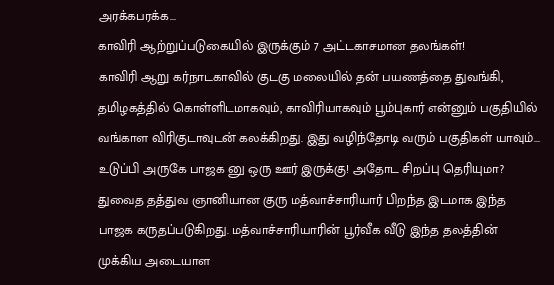அரக்கபரக்க...
காவிரி ஆற்றுப்படுகையில் இருக்கும் 7 அட்டகாசமான தலங்கள்!
காவிரி ஆறு கர்நாடகாவில் குடகு மலையில் தன் பயணத்தை துவங்கி, தமிழகத்தில் கொள்ளிடமாகவும், காவிரியாகவும் பூம்புகார் என்னும் பகுதியில் வங்காள விரிகுடாவுடன் கலக்கிறது. இது வழிந்தோடி வரும் பகுதிகள் யாவும்...
உடுப்பி அருகே பாஜக னு ஒரு ஊர் இருக்கு! அதோட சிறப்பு தெரியுமா?
துவைத தத்துவ ஞானியான குரு மத்வாச்சாரியார் பிறந்த இடமாக இந்த பாஜக கருதப்படுகிறது. மத்வாச்சாரியாரின் பூர்வீக வீடு இந்த தலத்தின் முக்கிய அடையாள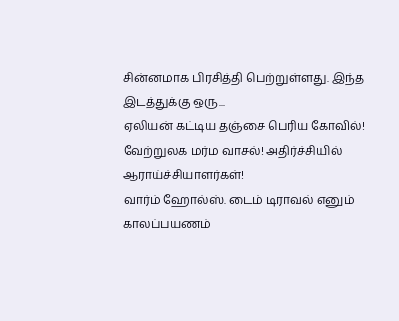சின்னமாக பிரசித்தி பெற்றுள்ளது. இந்த இடத்துக்கு ஒரு...
ஏலியன் கட்டிய தஞ்சை பெரிய கோவில்! வேற்றுலக மர்ம வாசல்! அதிர்ச்சியில் ஆராய்ச்சியாளர்கள்!
வார்ம் ஹோல்ஸ். டைம் டிராவல் எனும் காலப்பயணம்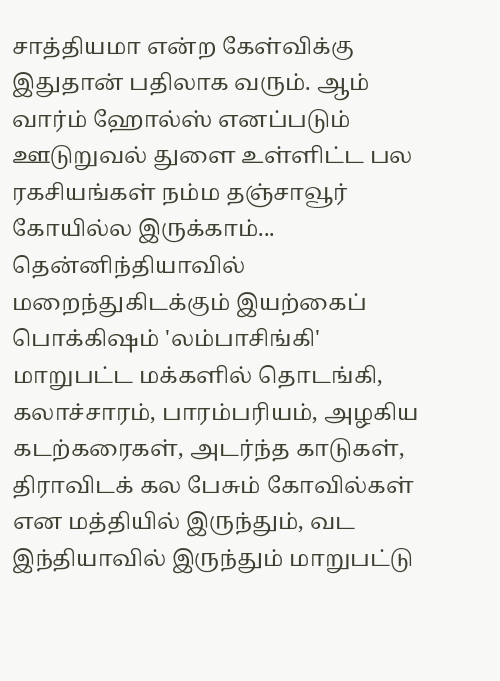சாத்தியமா என்ற கேள்விக்கு இதுதான் பதிலாக வரும். ஆம் வார்ம் ஹோல்ஸ் எனப்படும் ஊடுறுவல் துளை உள்ளிட்ட பல ரகசியங்கள் நம்ம தஞ்சாவூர் கோயில்ல இருக்காம்...
தென்னிந்தியாவில் மறைந்துகிடக்கும் இயற்கைப் பொக்கிஷம் 'லம்பாசிங்கி'
மாறுபட்ட மக்களில் தொடங்கி, கலாச்சாரம், பாரம்பரியம், அழகிய கடற்கரைகள், அடர்ந்த காடுகள், திராவிடக் கல பேசும் கோவில்கள் என மத்தியில் இருந்தும், வட இந்தியாவில் இருந்தும் மாறுபட்டு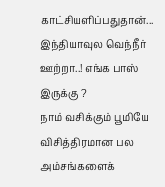காட்சியளிப்பதுதான்...
இந்தியாவுல வெந்நீர் ஊற்றா..! எங்க பாஸ் இருக்கு ?
நாம் வசிக்கும் பூமியே விசித்திரமான பல அம்சங்களைக்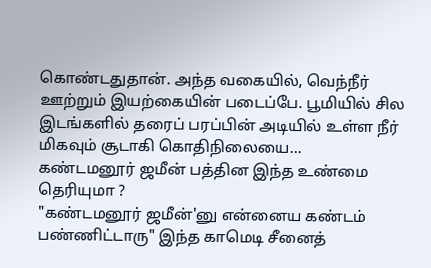கொண்டதுதான். அந்த வகையில், வெந்நீர் ஊற்றும் இயற்கையின் படைப்பே. பூமியில் சில இடங்களில் தரைப் பரப்பின் அடியில் உள்ள நீர் மிகவும் சூடாகி கொதிநிலையை...
கண்டமனூர் ஜமீன் பத்தின இந்த உண்மை தெரியுமா ?
"கண்டமனூர் ஜமீன்'னு என்னைய கண்டம் பண்ணிட்டாரு" இந்த காமெடி சீனைத்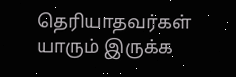தெரியாதவர்கள் யாரும் இருக்க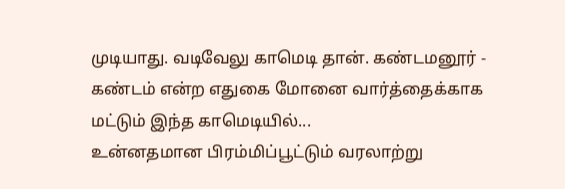முடியாது. வடிவேலு காமெடி தான். கண்டமனூர் - கண்டம் என்ற எதுகை மோனை வார்த்தைக்காக மட்டும் இந்த காமெடியில்...
உன்னதமான பிரம்மிப்பூட்டும் வரலாற்று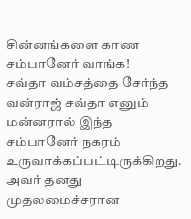சின்னங்களை காண சம்பானேர் வாங்க!
சவ்தா வம்சத்தை சேர்ந்த வன்ராஜ் சவ்தா எனும் மன்னரால் இந்த சம்பானேர் நகரம் உருவாக்கப்பட்டிருக்கிறது. அவர் தனது முதலமைச்சரான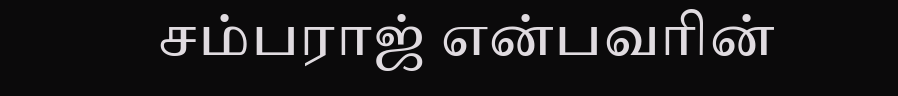சம்பராஜ் என்பவரின்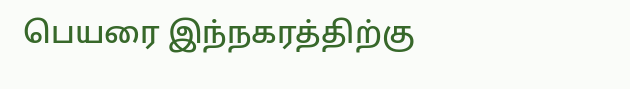பெயரை இந்நகரத்திற்கு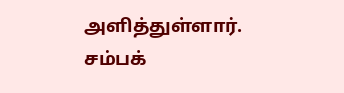அளித்துள்ளார். சம்பக்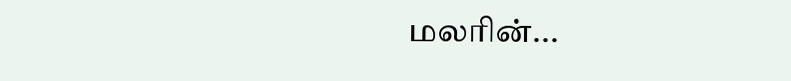மலரின்...